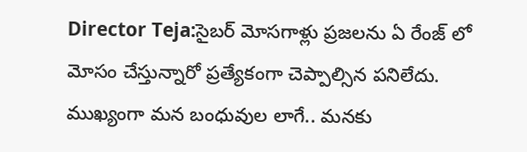Director Teja:సైబర్ మోసగాళ్లు ప్రజలను ఏ రేంజ్ లో మోసం చేస్తున్నారో ప్రత్యేకంగా చెప్పాల్సిన పనిలేదు. ముఖ్యంగా మన బంధువుల లాగే.. మనకు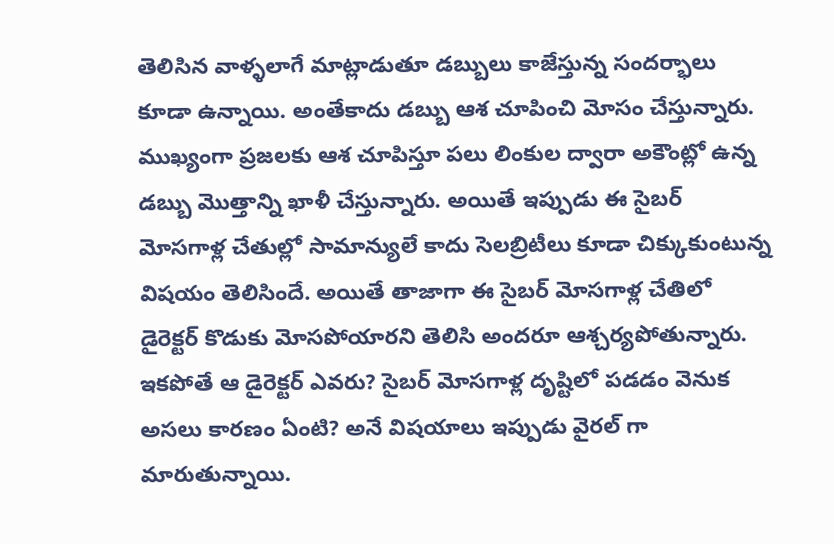తెలిసిన వాళ్ళలాగే మాట్లాడుతూ డబ్బులు కాజేస్తున్న సందర్భాలు కూడా ఉన్నాయి. అంతేకాదు డబ్బు ఆశ చూపించి మోసం చేస్తున్నారు. ముఖ్యంగా ప్రజలకు ఆశ చూపిస్తూ పలు లింకుల ద్వారా అకౌంట్లో ఉన్న డబ్బు మొత్తాన్ని ఖాళీ చేస్తున్నారు. అయితే ఇప్పుడు ఈ సైబర్ మోసగాళ్ల చేతుల్లో సామాన్యులే కాదు సెలబ్రిటీలు కూడా చిక్కుకుంటున్న విషయం తెలిసిందే. అయితే తాజాగా ఈ సైబర్ మోసగాళ్ల చేతిలో డైరెక్టర్ కొడుకు మోసపోయారని తెలిసి అందరూ ఆశ్చర్యపోతున్నారు. ఇకపోతే ఆ డైరెక్టర్ ఎవరు? సైబర్ మోసగాళ్ల దృష్టిలో పడడం వెనుక అసలు కారణం ఏంటి? అనే విషయాలు ఇప్పుడు వైరల్ గా మారుతున్నాయి.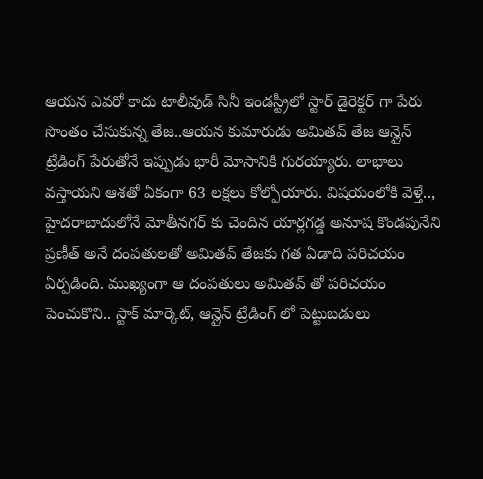ఆయన ఎవరో కాదు టాలీవుడ్ సినీ ఇండస్ట్రీలో స్టార్ డైరెక్టర్ గా పేరు సొంతం చేసుకున్న తేజ..ఆయన కుమారుడు అమితవ్ తేజ ఆన్లైన్ ట్రేడింగ్ పేరుతోనే ఇప్పుడు భారీ మోసానికి గురయ్యారు. లాభాలు వస్తాయని ఆశతో ఏకంగా 63 లక్షలు కోల్పోయారు. విషయంలోకి వెళ్తే.., హైదరాబాదులోనే మోతీనగర్ కు చెందిన యార్లగడ్డ అనూష కొండపునేని ప్రణీత్ అనే దంపతులతో అమితవ్ తేజకు గత ఏడాది పరిచయం ఏర్పడింది. ముఖ్యంగా ఆ దంపతులు అమితవ్ తో పరిచయం పెంచుకొని.. స్టాక్ మార్కెట్, ఆన్లైన్ ట్రేడింగ్ లో పెట్టుబడులు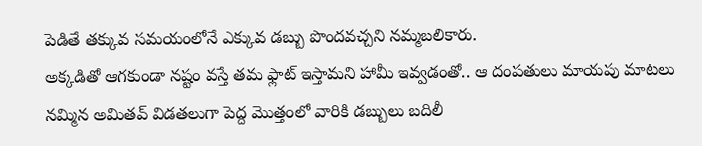పెడితే తక్కువ సమయంలోనే ఎక్కువ డబ్బు పొందవచ్చని నమ్మబలికారు.
అక్కడితో ఆగకుండా నష్టం వస్తే తమ ఫ్లాట్ ఇస్తామని హామీ ఇవ్వడంతో.. ఆ దంపతులు మాయపు మాటలు నమ్మిన అమితవ్ విడతలుగా పెద్ద మొత్తంలో వారికి డబ్బులు బదిలీ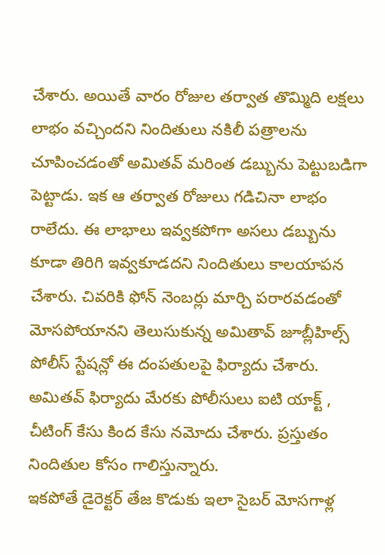చేశారు. అయితే వారం రోజుల తర్వాత తొమ్మిది లక్షలు లాభం వచ్చిందని నిందితులు నకిలీ పత్రాలను చూపించడంతో అమితవ్ మరింత డబ్బును పెట్టుబడిగా పెట్టాడు. ఇక ఆ తర్వాత రోజులు గడిచినా లాభం రాలేదు. ఈ లాభాలు ఇవ్వకపోగా అసలు డబ్బును కూడా తిరిగి ఇవ్వకూడదని నిందితులు కాలయాపన చేశారు. చివరికి ఫోన్ నెంబర్లు మార్చి పరారవడంతో మోసపోయానని తెలుసుకున్న అమితావ్ జూబ్లీహిల్స్ పోలీస్ స్టేషన్లో ఈ దంపతులపై ఫిర్యాదు చేశారు. అమితవ్ ఫిర్యాదు మేరకు పోలీసులు ఐటి యాక్ట్ , చీటింగ్ కేసు కింద కేసు నమోదు చేశారు. ప్రస్తుతం నిందితుల కోసం గాలిస్తున్నారు.
ఇకపోతే డైరెక్టర్ తేజ కొడుకు ఇలా సైబర్ మోసగాళ్ల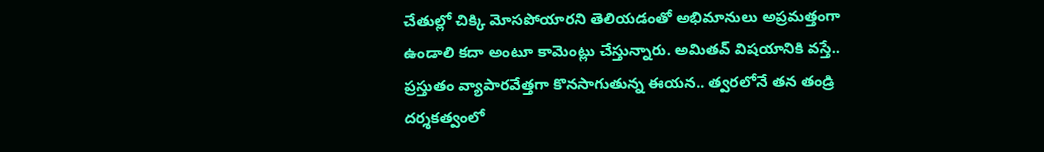చేతుల్లో చిక్కి మోసపోయారని తెలియడంతో అభిమానులు అప్రమత్తంగా ఉండాలి కదా అంటూ కామెంట్లు చేస్తున్నారు. అమితవ్ విషయానికి వస్తే.. ప్రస్తుతం వ్యాపారవేత్తగా కొనసాగుతున్న ఈయన.. త్వరలోనే తన తండ్రి దర్శకత్వంలో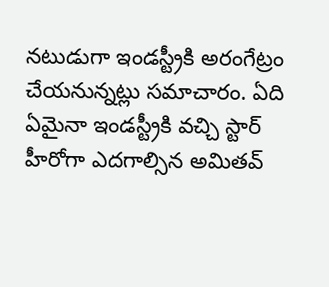నటుడుగా ఇండస్ట్రీకి అరంగేట్రం చేయనున్నట్లు సమాచారం. ఏది ఏమైనా ఇండస్ట్రీకి వచ్చి స్టార్ హీరోగా ఎదగాల్సిన అమితవ్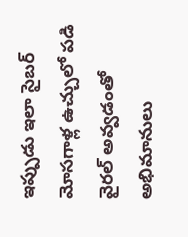ఇప్పుడు ఇలా సైబర్ మోసగాళ్ల ఉచ్చులో పడి వైరల్ అవ్వడంతో అభిమానులు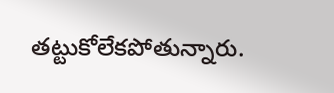తట్టుకోలేకపోతున్నారు.